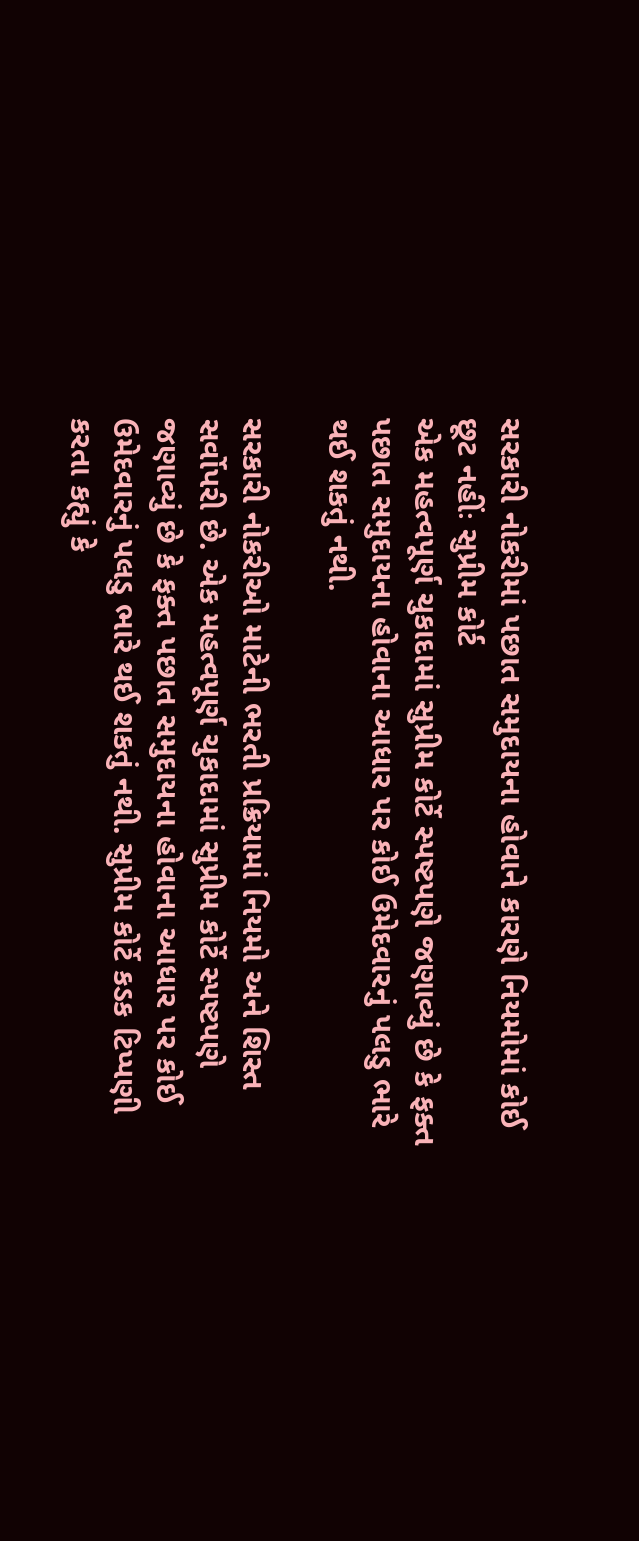સરકારી નોકરીમાં પછાત સમુદાયના હોવાને કારણે નિયમોમાં કોઈ છૂટ નહીંઃ સુપ્રીમ કોર્ટ
એક મહત્વપૂર્ણ ચુકાદામાં સુપ્રીમ કોર્ટે સ્પષ્ટપણે જણાવ્યું છે કે ફક્ત પછાત સમુદાયના હોવાના આધાર પર કોઈ ઉમેદવારનું પલડુ ભારે થઈ શકતું નથી.

સરકારી નોકરીઓ માટેની ભરતી પ્રક્રિયામાં નિયમો અને શિસ્ત સર્વોપરી છે. એક મહત્વપૂર્ણ ચુકાદામાં સુપ્રીમ કોર્ટે સ્પષ્ટપણે જણાવ્યું છે કે ફક્ત પછાત સમુદાયના હોવાના આધાર પર કોઈ ઉમેદવારનું પલડુ ભારે થઈ શકતું નથી. સુપ્રીમ કોર્ટે કડક ટિપ્પણી કરતા કહ્યું કે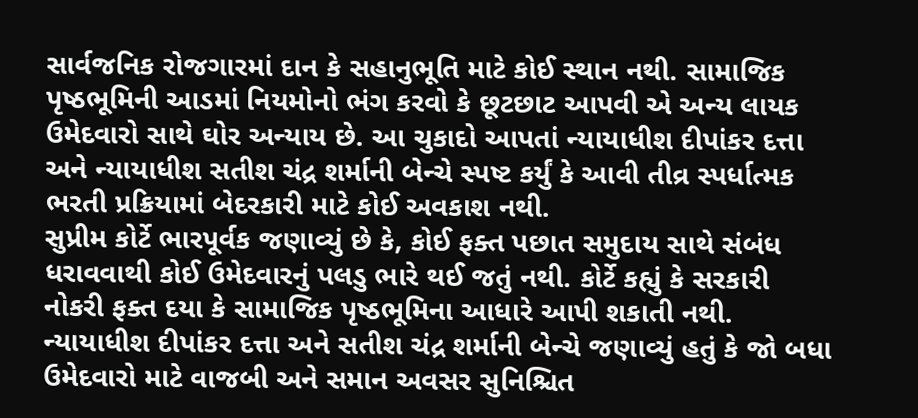સાર્વજનિક રોજગારમાં દાન કે સહાનુભૂતિ માટે કોઈ સ્થાન નથી. સામાજિક પૃષ્ઠભૂમિની આડમાં નિયમોનો ભંગ કરવો કે છૂટછાટ આપવી એ અન્ય લાયક ઉમેદવારો સાથે ઘોર અન્યાય છે. આ ચુકાદો આપતાં ન્યાયાધીશ દીપાંકર દત્તા અને ન્યાયાધીશ સતીશ ચંદ્ર શર્માની બેન્ચે સ્પષ્ટ કર્યું કે આવી તીવ્ર સ્પર્ધાત્મક ભરતી પ્રક્રિયામાં બેદરકારી માટે કોઈ અવકાશ નથી.
સુપ્રીમ કોર્ટે ભારપૂર્વક જણાવ્યું છે કે, કોઈ ફક્ત પછાત સમુદાય સાથે સંબંધ ધરાવવાથી કોઈ ઉમેદવારનું પલડુ ભારે થઈ જતું નથી. કોર્ટે કહ્યું કે સરકારી નોકરી ફક્ત દયા કે સામાજિક પૃષ્ઠભૂમિના આધારે આપી શકાતી નથી. ન્યાયાધીશ દીપાંકર દત્તા અને સતીશ ચંદ્ર શર્માની બેન્ચે જણાવ્યું હતું કે જો બધા ઉમેદવારો માટે વાજબી અને સમાન અવસર સુનિશ્ચિત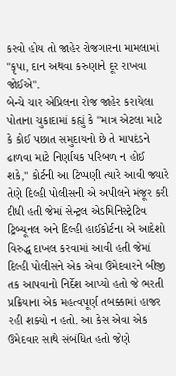કરવો હોય તો જાહેર રોજગારના મામલામાં "કૃપા, દાન અથવા કરુણાને દૂર રાખવા જોઈએ".
બેન્ચે ચાર એપ્રિલના રોજ જાહેર કરાયેલા પોતાના ચુકાદામાં કહ્યું કે "માત્ર એટલા માટે કે કોઈ પછાત સમુદાયનો છે તે માપદંડને ઢાળવા માટે નિર્ણાયક પરિબળ ન હોઈ શકે," કોર્ટની આ ટિપ્પણી ત્યારે આવી જ્યારે તેણે દિલ્હી પોલીસની એ અપીલને મંજૂર કરી દીધી હતી જેમાં સેન્ટ્રલ એડમિનિસ્ટ્રેટિવ ટ્રિબ્યૂનલ અને દિલ્હી હાઈકોર્ટના એ આદેશો વિરુદ્ધ દાખલ કરવામાં આવી હતી જેમાં દિલ્હી પોલીસને એક એવા ઉમેદવારને બીજી તક આપવાનો નિર્દેશ આપ્યો હતો જે ભરતી પ્રક્રિયાના એક મહત્વપૂર્ણ તબક્કામાં હાજર રહી શક્યો ન હતો. આ કેસ એવા એક ઉમેદવાર સાથે સંબંધિત હતો જેણે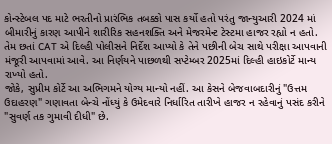કોન્સ્ટેબલ પદ માટે ભરતીનો પ્રારંભિક તબક્કો પાસ કર્યો હતો પરંતુ જાન્યુઆરી 2024 માં બીમારીનું કારણ આપીને શારીરિક સહનશક્તિ અને મેજરમેન્ટ ટેસ્ટમા હાજર રહ્યો ન હતો.
તેમ છતાં CAT એ દિલ્હી પોલીસને નિર્દેશ આપ્યો કે તેને પછીની બેચ સાથે પરીક્ષા આપવાની મંજૂરી આપવામાં આવે. આ નિર્ણયને પાછળથી સપ્ટેમ્બર 2025માં દિલ્હી હાઇકોર્ટે માન્ય રાખ્યો હતો.
જોકે, સુપ્રીમ કોર્ટે આ અભિગમને યોગ્ય માન્યો નહીં. આ કેસને બેજવાબદારીનું "ઉત્તમ ઉદાહરણ" ગણાવતા બેન્ચે નોંધ્યું કે ઉમેદવારે નિર્ધારિત તારીખે હાજર ન રહેવાનું પસંદ કરીને "સુવર્ણ તક ગુમાવી દીધી" છે.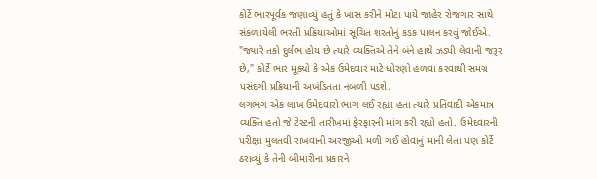કોર્ટે ભારપૂર્વક જણાવ્યું હતું કે ખાસ કરીને મોટા પાયે જાહેર રોજગાર સાથે સંકળાયેલી ભરતી પ્રક્રિયાઓમાં સૂચિત શરતોનું કડક પાલન કરવું જોઈએ. "જ્યારે તકો દુર્લભ હોય છે ત્યારે વ્યક્તિએ તેને બંને હાથે ઝડપી લેવાની જરૂર છે," કોર્ટે ભાર મૂક્યો કે એક ઉમેદવાર માટે ધોરણો હળવા કરવાથી સમગ્ર પસંદગી પ્રક્રિયાની અખંડિતતા નબળી પડશે.
લગભગ એક લાખ ઉમેદવારો ભાગ લઈ રહ્યા હતા ત્યારે પ્રતિવાદી એકમાત્ર વ્યક્તિ હતો જે ટેસ્ટની તારીખમાં ફેરફારની માંગ કરી રહ્યો હતો. ઉમેદવારની પરીક્ષા મુલતવી રાખવાની અરજીઓ મળી ગઈ હોવાનું માની લેતા પણ કોર્ટે ઠરાવ્યું કે તેની બીમારીના પ્રકારને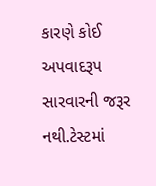કારણે કોઈ અપવાદરૂપ સારવારની જરૂર નથી.ટેસ્ટમાં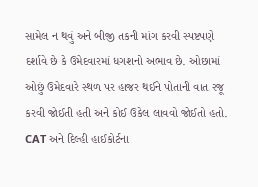સામેલ ન થવું અને બીજી તકની માંગ કરવી સ્પષ્ટપણે દર્શાવે છે કે ઉમેદવારમાં ધગશનો અભાવ છે. ઓછામાં ઓછું ઉમેદવારે સ્થળ પર હાજર થઈને પોતાની વાત રજૂ કરવી જોઈતી હતી અને કોઈ ઉકેલ લાવવો જોઈતો હતો. CAT અને દિલ્હી હાઈકોર્ટના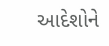આદેશોને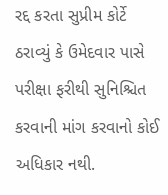રદ્દ કરતા સુપ્રીમ કોર્ટે ઠરાવ્યું કે ઉમેદવાર પાસે પરીક્ષા ફરીથી સુનિશ્ચિત કરવાની માંગ કરવાનો કોઈ અધિકાર નથી.